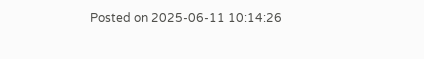Posted on 2025-06-11 10:14:26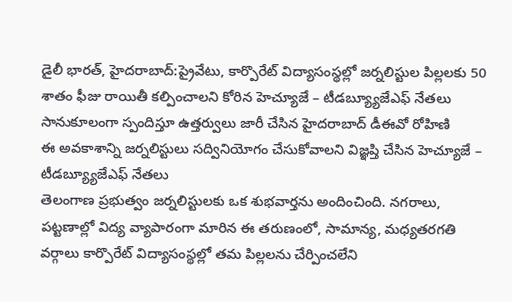డైలీ భారత్, హైదరాబాద్:ప్రైవేటు, కార్పొరేట్ విద్యాసంస్థల్లో జర్నలిస్టుల పిల్లలకు 50 శాతం ఫీజు రాయితీ కల్పించాలని కోరిన హెచ్యూజే – టీడబ్య్యూజేఎఫ్ నేతలు సానుకూలంగా స్పందిస్తూ ఉత్తర్వులు జారీ చేసిన హైదరాబాద్ డీఈవో రోహిణి
ఈ అవకాశాన్ని జర్నలిస్టులు సద్వినియోగం చేసుకోవాలని విజ్ఞప్తి చేసిన హెచ్యూజే – టీడబ్య్యూజేఎఫ్ నేతలు
తెలంగాణ ప్రభుత్వం జర్నలిస్టులకు ఒక శుభవార్తను అందించింది. నగరాలు, పట్టణాల్లో విద్య వ్యాపారంగా మారిన ఈ తరుణంలో, సామాన్య, మధ్యతరగతి వర్గాలు కార్పొరేట్ విద్యాసంస్థల్లో తమ పిల్లలను చేర్పించలేని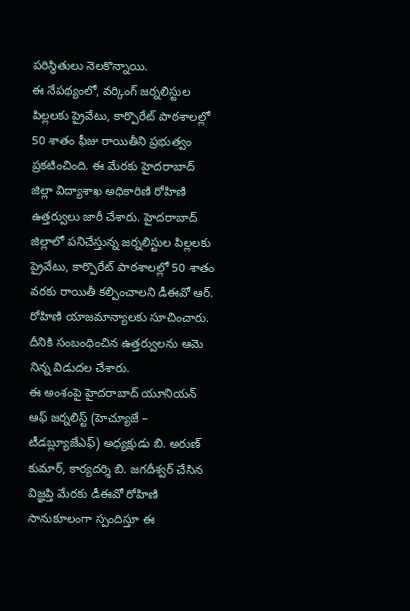పరిస్థితులు నెలకొన్నాయి.
ఈ నేపథ్యంలో, వర్కింగ్ జర్నలిస్టుల పిల్లలకు ప్రైవేటు, కార్పొరేట్ పాఠశాలల్లో 50 శాతం ఫీజు రాయితీని ప్రభుత్వం ప్రకటించింది. ఈ మేరకు హైదరాబాద్ జిల్లా విద్యాశాఖ అధికారిణి రోహిణి ఉత్తర్వులు జారీ చేశారు. హైదరాబాద్ జిల్లాలో పనిచేస్తున్న జర్నలిస్టుల పిల్లలకు ప్రైవేటు, కార్పొరేట్ పాఠశాలల్లో 50 శాతం వరకు రాయితీ కల్పించాలని డీఈవో ఆర్. రోహిణి యాజమాన్యాలకు సూచించారు. దీనికి సంబంధించిన ఉత్తర్వులను ఆమె నిన్న విడుదల చేశారు.
ఈ అంశంపై హైదరాబాద్ యూనియన్ ఆఫ్ జర్నలిస్ట్ (హెచ్యూజే – టీడబ్ల్యూజేఎఫ్) అధ్యక్షుడు బి. అరుణ్ కుమార్, కార్యదర్శి బి. జగదీశ్వర్ చేసిన విజ్ఞప్తి మేరకు డీఈవో రోహిణి సానుకూలంగా స్పందిస్తూ ఈ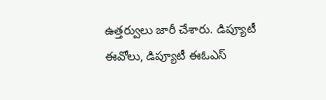ఉత్తర్వులు జారీ చేశారు. డిప్యూటీ ఈవోలు, డిప్యూటీ ఈఓఎస్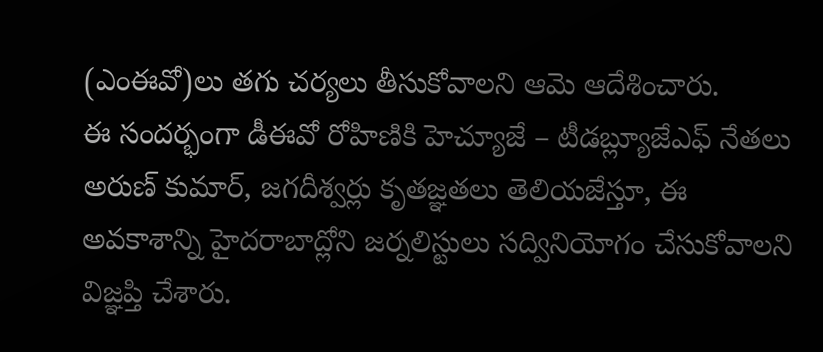(ఎంఈవో)లు తగు చర్యలు తీసుకోవాలని ఆమె ఆదేశించారు.
ఈ సందర్భంగా డీఈవో రోహిణికి హెచ్యూజే – టీడబ్ల్యూజేఎఫ్ నేతలు అరుణ్ కుమార్, జగదీశ్వర్లు కృతజ్ఞతలు తెలియజేస్తూ, ఈ అవకాశాన్ని హైదరాబాద్లోని జర్నలిస్టులు సద్వినియోగం చేసుకోవాలని విజ్ఞప్తి చేశారు.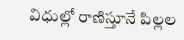విధుల్లో రాణిస్తూనే పిల్లల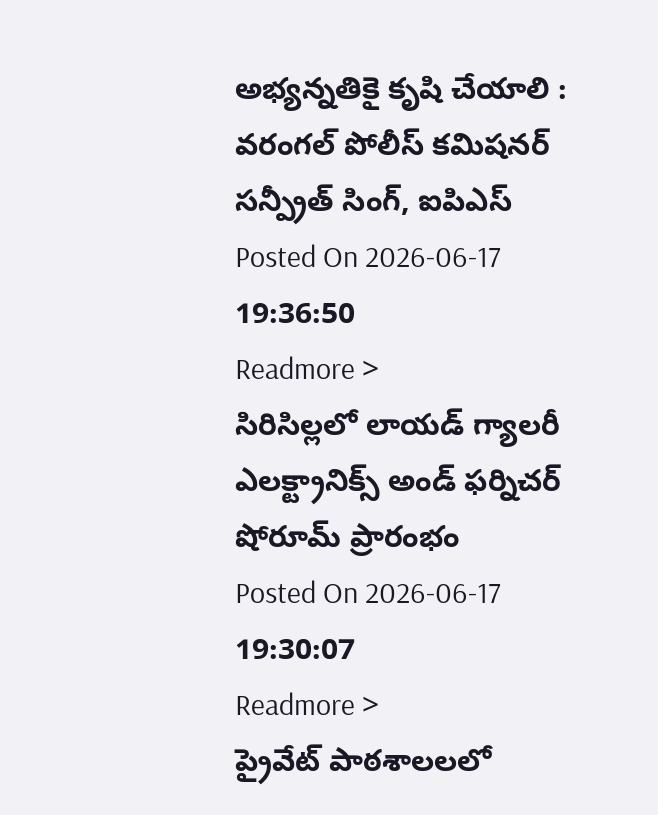అభ్యన్నతికై కృషి చేయాలి : వరంగల్ పోలీస్ కమిషనర్ సన్ప్రీత్ సింగ్, ఐపిఎస్
Posted On 2026-06-17 19:36:50
Readmore >
సిరిసిల్లలో లాయడ్ గ్యాలరీ ఎలక్ట్రానిక్స్ అండ్ ఫర్నిచర్ షోరూమ్ ప్రారంభం
Posted On 2026-06-17 19:30:07
Readmore >
ప్రైవేట్ పాఠశాలలలో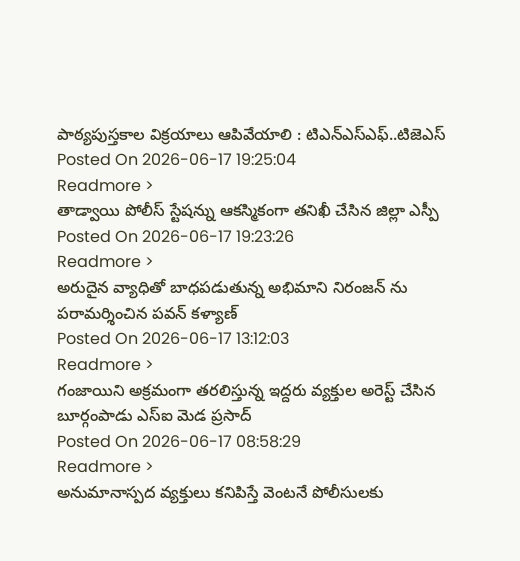పాఠ్యపుస్తకాల విక్రయాలు ఆపివేయాలి : టిఎన్ఎస్ఎఫ్..టిజెఎస్
Posted On 2026-06-17 19:25:04
Readmore >
తాడ్వాయి పోలీస్ స్టేషన్ను ఆకస్మికంగా తనిఖీ చేసిన జిల్లా ఎస్పీ
Posted On 2026-06-17 19:23:26
Readmore >
అరుదైన వ్యాధితో బాధపడుతున్న అభిమాని నిరంజన్ ను పరామర్శించిన పవన్ కళ్యాణ్
Posted On 2026-06-17 13:12:03
Readmore >
గంజాయిని అక్రమంగా తరలిస్తున్న ఇద్దరు వ్యక్తుల అరెస్ట్ చేసిన బూర్గంపాడు ఎస్ఐ మెడ ప్రసాద్
Posted On 2026-06-17 08:58:29
Readmore >
అనుమానాస్పద వ్యక్తులు కనిపిస్తే వెంటనే పోలీసులకు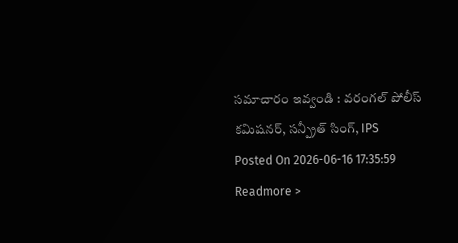సమాచారం ఇవ్వండి : వరంగల్ పోలీస్ కమిషనర్, సన్ప్రీత్ సింగ్, IPS
Posted On 2026-06-16 17:35:59
Readmore >